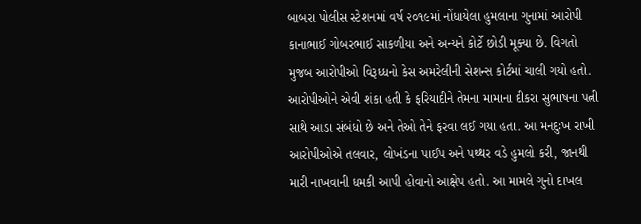બાબરા પોલીસ સ્ટેશનમાં વર્ષ ૨૦૧૯માં નોંધાયેલા હુમલાના ગુનામાં આરોપી કાનાભાઈ ગોબરભાઈ સાકળીયા અને અન્યને કોર્ટે છોડી મૂક્યા છે. વિગતો મુજબ આરોપીઓ વિરૂધ્ધનો કેસ અમરેલીની સેશન્સ કોર્ટમાં ચાલી ગયો હતો. આરોપીઓને એવી શંકા હતી કે ફરિયાદીને તેમના મામાના દીકરા સુભાષના પત્ની સાથે આડા સંબંધો છે અને તેઓ તેને ફરવા લઈ ગયા હતા. આ મનદુઃખ રાખી આરોપીઓએ તલવાર, લોખંડના પાઈપ અને પથ્થર વડે હુમલો કરી, જાનથી મારી નાખવાની ધમકી આપી હોવાનો આક્ષેપ હતો. આ મામલે ગુનો દાખલ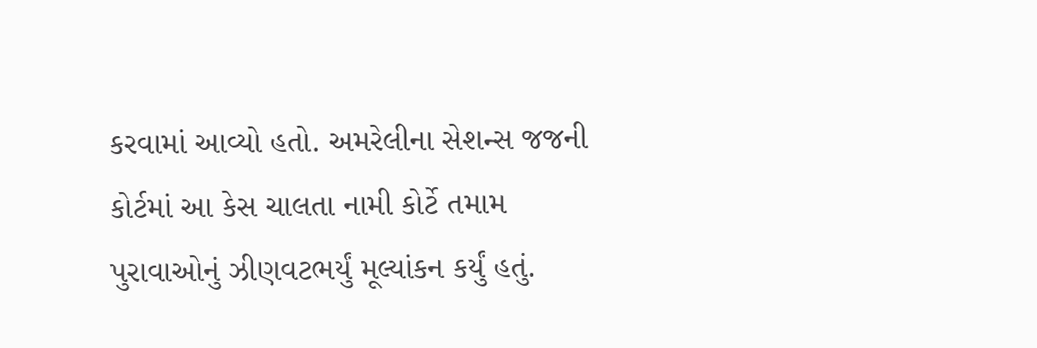કરવામાં આવ્યો હતો. અમરેલીના સેશન્સ જજની કોર્ટમાં આ કેસ ચાલતા નામી કોર્ટે તમામ પુરાવાઓનું ઝીણવટભર્યું મૂલ્યાંકન કર્યું હતું.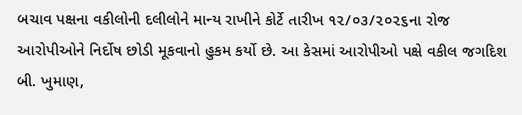બચાવ પક્ષના વકીલોની દલીલોને માન્ય રાખીને કોર્ટે તારીખ ૧૨/૦૩/૨૦૨૬ના રોજ આરોપીઓને નિર્દોષ છોડી મૂકવાનો હુકમ કર્યો છે. આ કેસમાં આરોપીઓ પક્ષે વકીલ જગદિશ બી. ખુમાણ,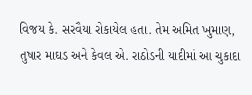વિજય કે. સરવૈયા રોકાયેલ હતા. તેમ અમિત ખુમાણ, તુષાર માઘડ અને કેવલ એ. રાઠોડની યાદીમાં આ ચુકાદા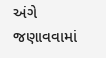અંગે જણાવવામાં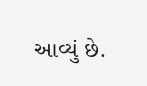આવ્યું છે.